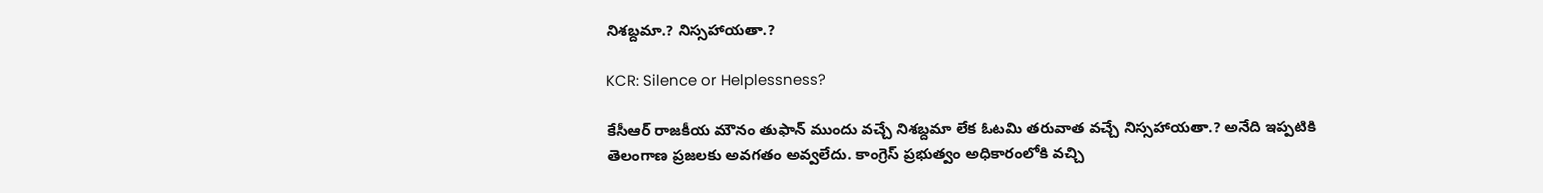నిశబ్దమా.? నిస్సహాయతా.?

KCR: Silence or Helplessness?

కేసీఆర్ రాజకీయ మౌనం తుఫాన్ ముందు వచ్చే నిశబ్దమా లేక ఓటమి తరువాత వచ్చే నిస్సహాయతా.? అనేది ఇప్పటికి తెలంగాణ ప్రజలకు అవగతం అవ్వలేదు. కాంగ్రెస్ ప్రభుత్వం అధికారంలోకి వచ్చి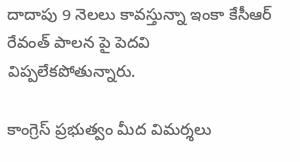దాదాపు 9 నెలలు కావస్తున్నా ఇంకా కేసీఆర్ రేవంత్ పాలన పై పెదవి విప్పలేకపోతున్నారు.

కాంగ్రెస్ ప్రభుత్వం మీద విమర్శలు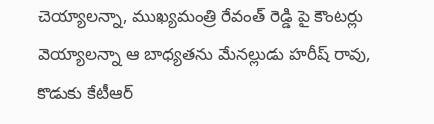చెయ్యాలన్నా, ముఖ్యమంత్రి రేవంత్ రెడ్డి పై కౌంటర్లు వెయ్యాలన్నా ఆ బాధ్యతను మేనల్లుడు హరీష్ రావు, కొడుకు కేటీఆర్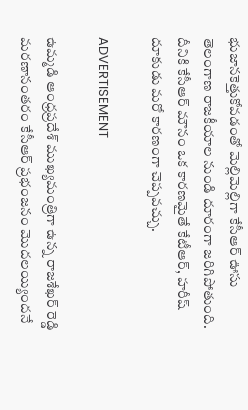భుజానకెత్తుకోవడంతో మెల్లిమెల్లిగా కేసీఆర్ ఊసు తెలంగాణ రాజకీయాల నుండి దూరంగా జరిగిపోతుంది. దీనికి కేసీఆర్ మౌనం ఒక కారణమైతే కేటీఆర్, హరీష్ దూకుడు మరో కారణంగా చెప్పవచ్చు.

ADVERTISEMENT

ఉమ్మడి ఆంధ్రప్రదేశ్ ముఖ్యమంత్రిగా ఉన్న రాజశేఖర్ రెడ్డి మరణానంతరం కేసీఆర్ ప్రభంజనం మొదలయ్యిందనే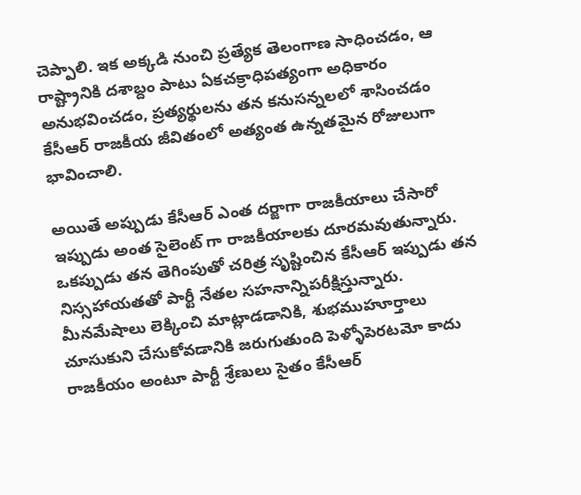చెప్పాలి. ఇక అక్కడి నుంచి ప్రత్యేక తెలంగాణ సాధించడం, ఆ రాష్ట్రానికి దశాబ్దం పాటు ఏకచక్రాధిపత్యంగా అధికారం అనుభవించడం, ప్రత్యర్థులను తన కనుసన్నలలో శాసించడం కేసీఆర్ రాజకీయ జీవితంలో అత్యంత ఉన్నతమైన రోజులుగా భావించాలి.

అయితే అప్పుడు కేసీఆర్ ఎంత దర్జాగా రాజకీయాలు చేసారో ఇప్పుడు అంత సైలెంట్ గా రాజకీయాలకు దూరమవుతున్నారు. ఒకప్పుడు తన తెగింపుతో చరిత్ర సృష్టించిన కేసీఆర్ ఇప్పుడు తన నిస్సహాయతతో పార్టీ నేతల సహనాన్నిపరీక్షిస్తున్నారు. మీనమేషాలు లెక్కించి మాట్లాడడానికి, శుభముహూర్తాలు చూసుకుని చేసుకోవడానికి జరుగుతుంది పెళ్ళోపెరటమో కాదు రాజకీయం అంటూ పార్టీ శ్రేణులు సైతం కేసీఆర్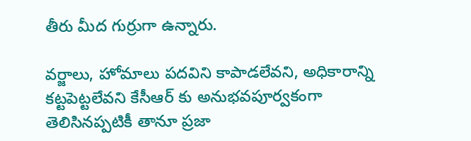తీరు మీద గుర్రుగా ఉన్నారు.

వర్జాలు, హోమాలు పదవిని కాపాడలేవని, అధికారాన్ని కట్టపెట్టలేవని కేసీఆర్ కు అనుభవపూర్వకంగా తెలిసినప్పటికీ తానూ ప్రజా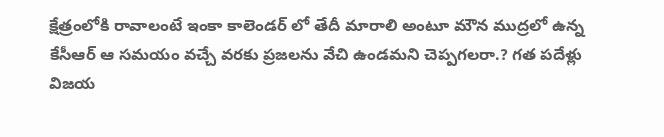క్షేత్రంలోకి రావాలంటే ఇంకా కాలెండర్ లో తేదీ మారాలి అంటూ మౌన ముద్రలో ఉన్న కేసీఆర్ ఆ సమయం వచ్చే వరకు ప్రజలను వేచి ఉండమని చెప్పగలరా.? గత పదేళ్లు విజయ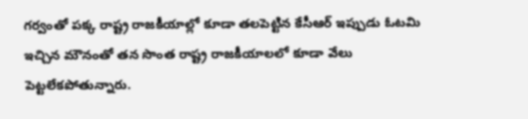గర్వంతో పక్క రాష్ట్ర రాజకీయాల్లో కూడా తలపెట్టిన కేసీఆర్ ఇప్పుడు ఓటమి ఇచ్చిన మౌనంతో తన సొంత రాష్ట్ర రాజకీయాలలో కూడా వేలు పెట్టలేకపోతున్నారు.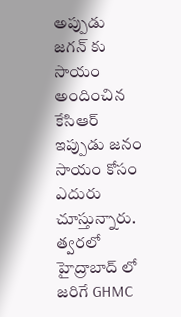అప్పుడు జగన్ కు సాయం అందించిన కేసిఆర్ ఇప్పుడు జనం సాయం కోసం ఎదురు చూస్తున్నారు. త్వరలో హైద్రాబాద్ లో జరిగే GHMC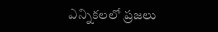ఎన్నికలలో ప్రజలు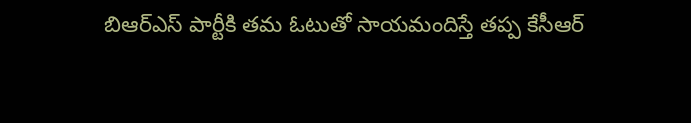బిఆర్ఎస్ పార్టీకి తమ ఓటుతో సాయమందిస్తే తప్ప కేసీఆర్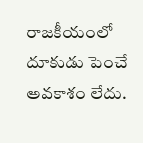రాజకీయంలో దూకుడు పెంచే అవకాశం లేదు.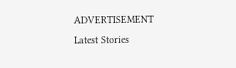ADVERTISEMENT
Latest Stories